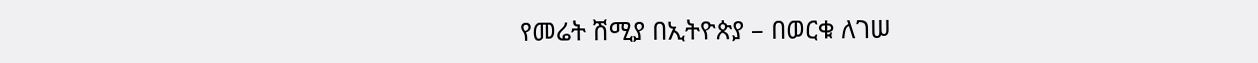የመሬት ሽሚያ በኢትዮጵያ – በወርቁ ለገሠ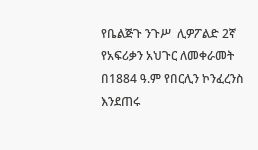የቤልጅጉ ንጉሥ  ሊዎፖልድ 2ኛ  የአፍሪቃን አህጉር ለመቀራመት በ1884 ዓ.ም የበርሊን ኮንፈረንስ እንደጠሩ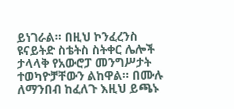ይነገራል። በዚህ ኮንፈረንስ ዩናይትድ ስቴትስ ስትቀር ሌሎች ታላላቅ የአውሮፓ መንግሥታት ተወካዮቻቸውን ልከዋል። በሙሉ ለማንበብ ከፈለጉ እዚህ ይጫኑ